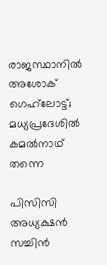രാജസ്ഥാനില്‍ അശോക് ഗെഹ്‌ലോട്ട്; മധ്യപ്രദേശില്‍ കമല്‍നാഥ് തന്നെ

പിസിസി അധ്യക്ഷന്‍ സച്ചിന്‍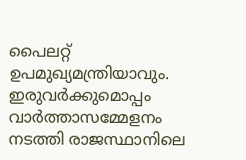പൈലറ്റ് ഉപമുഖ്യമന്ത്രിയാവും. ഇരുവര്‍ക്കുമൊപ്പം വാര്‍ത്താസമ്മേളനം നടത്തി രാജസ്ഥാനിലെ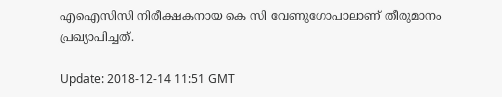എഐസിസി നിരീക്ഷകനായ കെ സി വേണുഗോപാലാണ് തീരുമാനം പ്രഖ്യാപിച്ചത്.

Update: 2018-12-14 11:51 GMT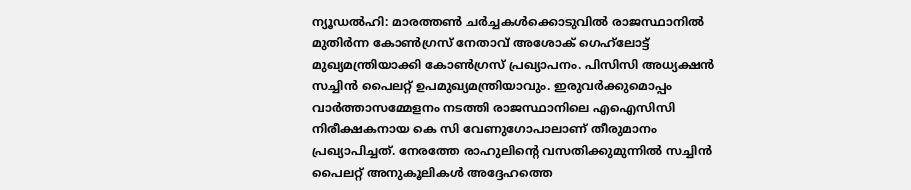ന്യൂഡല്‍ഹി: മാരത്തണ്‍ ചര്‍ച്ചകള്‍ക്കൊടുവില്‍ രാജസ്ഥാനില്‍ മുതിര്‍ന്ന കോണ്‍ഗ്രസ് നേതാവ് അശോക് ഗെഹ്‌ലോട്ട് മുഖ്യമന്ത്രിയാക്കി കോണ്‍ഗ്രസ് പ്രഖ്യാപനം. പിസിസി അധ്യക്ഷന്‍ സച്ചിന്‍ പൈലറ്റ് ഉപമുഖ്യമന്ത്രിയാവും. ഇരുവര്‍ക്കുമൊപ്പം വാര്‍ത്താസമ്മേളനം നടത്തി രാജസ്ഥാനിലെ എഐസിസി നിരീക്ഷകനായ കെ സി വേണുഗോപാലാണ് തീരുമാനം പ്രഖ്യാപിച്ചത്. നേരത്തേ രാഹുലിന്റെ വസതിക്കുമുന്നില്‍ സച്ചിന്‍ പൈലറ്റ് അനുകൂലികള്‍ അദ്ദേഹത്തെ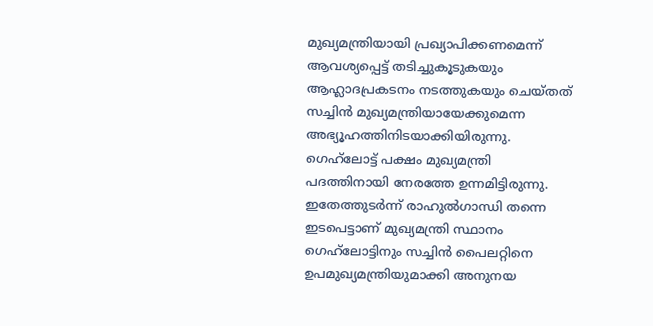മുഖ്യമന്ത്രിയായി പ്രഖ്യാപിക്കണമെന്ന് ആവശ്യപ്പെട്ട് തടിച്ചുകൂടുകയും ആഹ്ലാദപ്രകടനം നടത്തുകയും ചെയ്തത് സച്ചിന്‍ മുഖ്യമന്ത്രിയായേക്കുമെന്ന അഭ്യൂഹത്തിനിടയാക്കിയിരുന്നു. ഗെഹ്‌ലോട്ട് പക്ഷം മുഖ്യമന്ത്രി പദത്തിനായി നേരത്തേ ഉന്നമിട്ടിരുന്നു. ഇതേത്തുടര്‍ന്ന് രാഹുല്‍ഗാന്ധി തന്നെ ഇടപെട്ടാണ് മുഖ്യമന്ത്രി സ്ഥാനം ഗെഹ്‌ലോട്ടിനും സച്ചിന്‍ പൈലറ്റിനെ ഉപമുഖ്യമന്ത്രിയുമാക്കി അനുനയ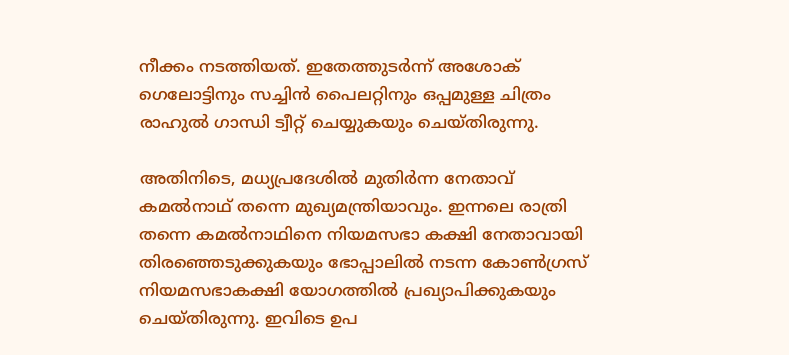നീക്കം നടത്തിയത്. ഇതേത്തുടര്‍ന്ന് അശോക് ഗെലോട്ടിനും സച്ചിന്‍ പൈലറ്റിനും ഒപ്പമുള്ള ചിത്രം രാഹുല്‍ ഗാന്ധി ട്വീറ്റ് ചെയ്യുകയും ചെയ്തിരുന്നു.

അതിനിടെ, മധ്യപ്രദേശില്‍ മുതിര്‍ന്ന നേതാവ് കമല്‍നാഥ് തന്നെ മുഖ്യമന്ത്രിയാവും. ഇന്നലെ രാത്രി തന്നെ കമല്‍നാഥിനെ നിയമസഭാ കക്ഷി നേതാവായി തിരഞ്ഞെടുക്കുകയും ഭോപ്പാലില്‍ നടന്ന കോണ്‍ഗ്രസ് നിയമസഭാകക്ഷി യോഗത്തില്‍ പ്രഖ്യാപിക്കുകയും ചെയ്തിരുന്നു. ഇവിടെ ഉപ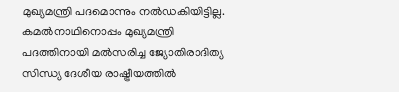മുഖ്യമന്ത്രി പദമൊന്നും നല്‍ഡകിയിട്ടില്ല. കമല്‍നാഥിനൊപ്പം മുഖ്യമന്ത്രി പദത്തിനായി മല്‍സരിച്ച ജ്യോതിരാദിത്യ സിന്ധ്യ ദേശീയ രാഷ്ട്രീയത്തില്‍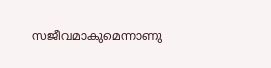സജീവമാകുമെന്നാണു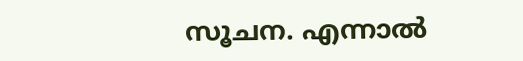സൂചന. എന്നാല്‍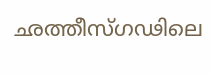ഛത്തീസ്ഗഢിലെ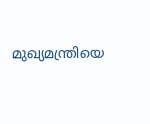മുഖ്യമന്ത്രിയെ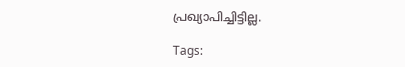പ്രഖ്യാപിച്ചിട്ടില്ല.

Tags: